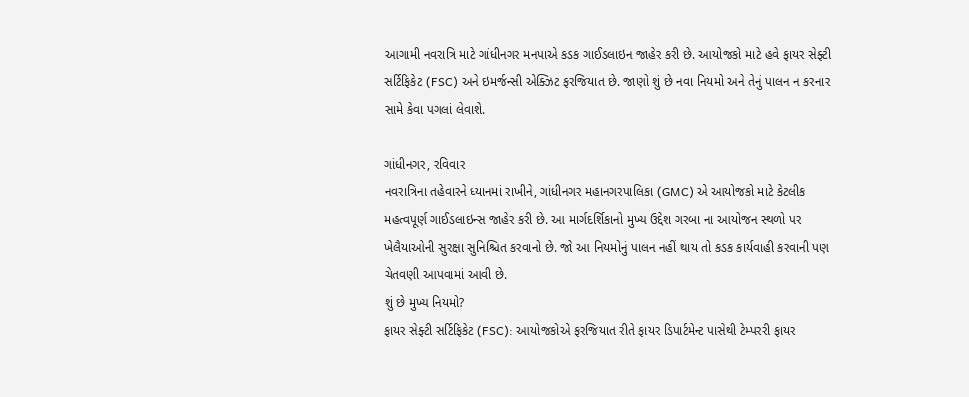આગામી નવરાત્રિ માટે ગાંધીનગર મનપાએ કડક ગાઈડલાઇન જાહેર કરી છે. આયોજકો માટે હવે ફાયર સેફ્ટી સર્ટિફિકેટ (FSC) અને ઇમર્જન્સી એક્ઝિટ ફરજિયાત છે. જાણો શું છે નવા નિયમો અને તેનું પાલન ન કરનાર સામે કેવા પગલાં લેવાશે.

ગાંધીનગર, રવિવાર
નવરાત્રિના તહેવારને ધ્યાનમાં રાખીને, ગાંધીનગર મહાનગરપાલિકા (GMC) એ આયોજકો માટે કેટલીક મહત્વપૂર્ણ ગાઈડલાઇન્સ જાહેર કરી છે. આ માર્ગદર્શિકાનો મુખ્ય ઉદ્દેશ ગરબા ના આયોજન સ્થળો પર ખેલૈયાઓની સુરક્ષા સુનિશ્ચિત કરવાનો છે. જો આ નિયમોનું પાલન નહીં થાય તો કડક કાર્યવાહી કરવાની પણ ચેતવણી આપવામાં આવી છે.
શું છે મુખ્ય નિયમો?
ફાયર સેફ્ટી સર્ટિફિકેટ (FSC): આયોજકોએ ફરજિયાત રીતે ફાયર ડિપાર્ટમેન્ટ પાસેથી ટેમ્પરરી ફાયર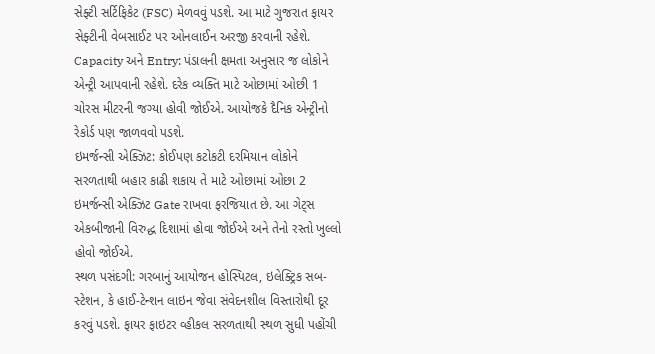સેફ્ટી સર્ટિફિકેટ (FSC) મેળવવું પડશે. આ માટે ગુજરાત ફાયર સેફ્ટીની વેબસાઈટ પર ઓનલાઈન અરજી કરવાની રહેશે.
Capacity અને Entry: પંડાલની ક્ષમતા અનુસાર જ લોકોને એન્ટ્રી આપવાની રહેશે. દરેક વ્યક્તિ માટે ઓછામાં ઓછી 1 ચોરસ મીટરની જગ્યા હોવી જોઈએ. આયોજકે દૈનિક એન્ટ્રીનો રેકોર્ડ પણ જાળવવો પડશે.
ઇમર્જન્સી એક્ઝિટ: કોઈપણ કટોકટી દરમિયાન લોકોને સરળતાથી બહાર કાઢી શકાય તે માટે ઓછામાં ઓછા 2 ઇમર્જન્સી એક્ઝિટ Gate રાખવા ફરજિયાત છે. આ ગેટ્સ એકબીજાની વિરુદ્ધ દિશામાં હોવા જોઈએ અને તેનો રસ્તો ખુલ્લો હોવો જોઈએ.
સ્થળ પસંદગી: ગરબાનું આયોજન હોસ્પિટલ, ઇલેક્ટ્રિક સબ-સ્ટેશન, કે હાઈ-ટેન્શન લાઇન જેવા સંવેદનશીલ વિસ્તારોથી દૂર કરવું પડશે. ફાયર ફાઇટર વ્હીકલ સરળતાથી સ્થળ સુધી પહોંચી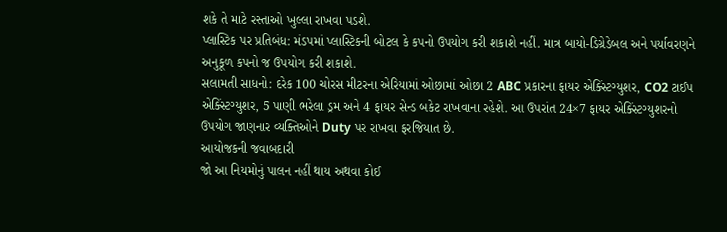શકે તે માટે રસ્તાઓ ખુલ્લા રાખવા પડશે.
પ્લાસ્ટિક પર પ્રતિબંધ: મંડપમાં પ્લાસ્ટિકની બોટલ કે કપનો ઉપયોગ કરી શકાશે નહીં. માત્ર બાયો-ડિગ્રેડેબલ અને પર્યાવરણને અનુકૂળ કપનો જ ઉપયોગ કરી શકાશે.
સલામતી સાધનો: દરેક 100 ચોરસ મીટરના એરિયામાં ઓછામાં ઓછા 2 ABC પ્રકારના ફાયર એક્સ્ટિંગ્યુશર, CO2 ટાઈપ એક્સ્ટિંગ્યુશર, 5 પાણી ભરેલા ડ્રમ અને 4 ફાયર સેન્ડ બકેટ રાખવાના રહેશે. આ ઉપરાંત 24×7 ફાયર એક્સ્ટિંગ્યુશરનો ઉપયોગ જાણનાર વ્યક્તિઓને Duty પર રાખવા ફરજિયાત છે.
આયોજકની જવાબદારી
જો આ નિયમોનું પાલન નહીં થાય અથવા કોઈ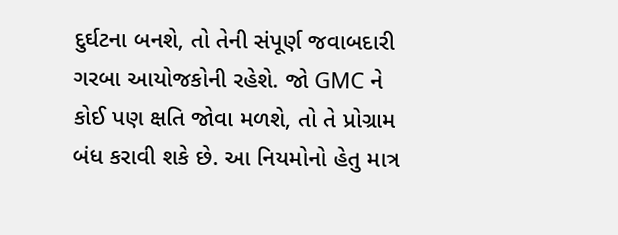દુર્ઘટના બનશે, તો તેની સંપૂર્ણ જવાબદારી ગરબા આયોજકોની રહેશે. જો GMC ને કોઈ પણ ક્ષતિ જોવા મળશે, તો તે પ્રોગ્રામ બંધ કરાવી શકે છે. આ નિયમોનો હેતુ માત્ર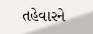તહેવારને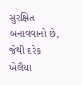સુરક્ષિત બનાવવાનો છે, જેથી દરેક ખેલૈયા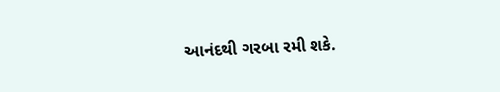આનંદથી ગરબા રમી શકે.